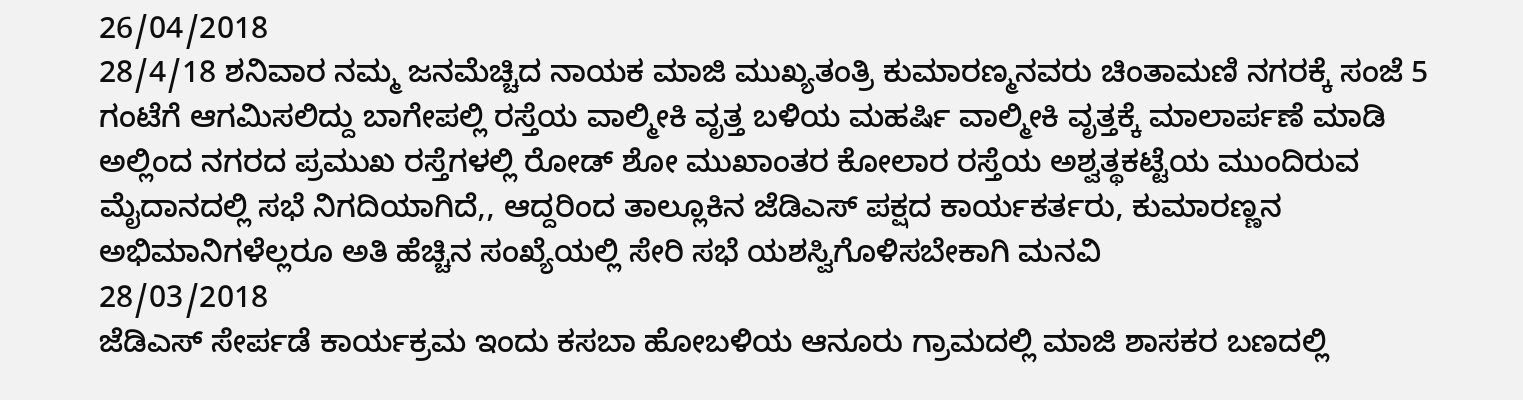26/04/2018
28/4/18 ಶನಿವಾರ ನಮ್ಮ ಜನಮೆಚ್ಚಿದ ನಾಯಕ ಮಾಜಿ ಮುಖ್ಯತಂತ್ರಿ ಕುಮಾರಣ್ಮನವರು ಚಿಂತಾಮಣಿ ನಗರಕ್ಕೆ ಸಂಜೆ 5 ಗಂಟೆಗೆ ಆಗಮಿಸಲಿದ್ದು ಬಾಗೇಪಲ್ಲಿ ರಸ್ತೆಯ ವಾಲ್ಮೀಕಿ ವೃತ್ತ ಬಳಿಯ ಮಹರ್ಷಿ ವಾಲ್ಮೀಕಿ ವೃತ್ತಕ್ಕೆ ಮಾಲಾರ್ಪಣೆ ಮಾಡಿ ಅಲ್ಲಿಂದ ನಗರದ ಪ್ರಮುಖ ರಸ್ತೆಗಳಲ್ಲಿ ರೋಡ್ ಶೋ ಮುಖಾಂತರ ಕೋಲಾರ ರಸ್ತೆಯ ಅಶ್ವತ್ಥಕಟ್ಟೆಯ ಮುಂದಿರುವ ಮೈದಾನದಲ್ಲಿ ಸಭೆ ನಿಗದಿಯಾಗಿದೆ,, ಆದ್ದರಿಂದ ತಾಲ್ಲೂಕಿನ ಜೆಡಿಎಸ್ ಪಕ್ಷದ ಕಾರ್ಯಕರ್ತರು, ಕುಮಾರಣ್ಣನ ಅಭಿಮಾನಿಗಳೆಲ್ಲರೂ ಅತಿ ಹೆಚ್ಚಿನ ಸಂಖ್ಯೆಯಲ್ಲಿ ಸೇರಿ ಸಭೆ ಯಶಸ್ವಿಗೊಳಿಸಬೇಕಾಗಿ ಮನವಿ
28/03/2018
ಜೆಡಿಎಸ್ ಸೇರ್ಪಡೆ ಕಾರ್ಯಕ್ರಮ ಇಂದು ಕಸಬಾ ಹೋಬಳಿಯ ಆನೂರು ಗ್ರಾಮದಲ್ಲಿ ಮಾಜಿ ಶಾಸಕರ ಬಣದಲ್ಲಿ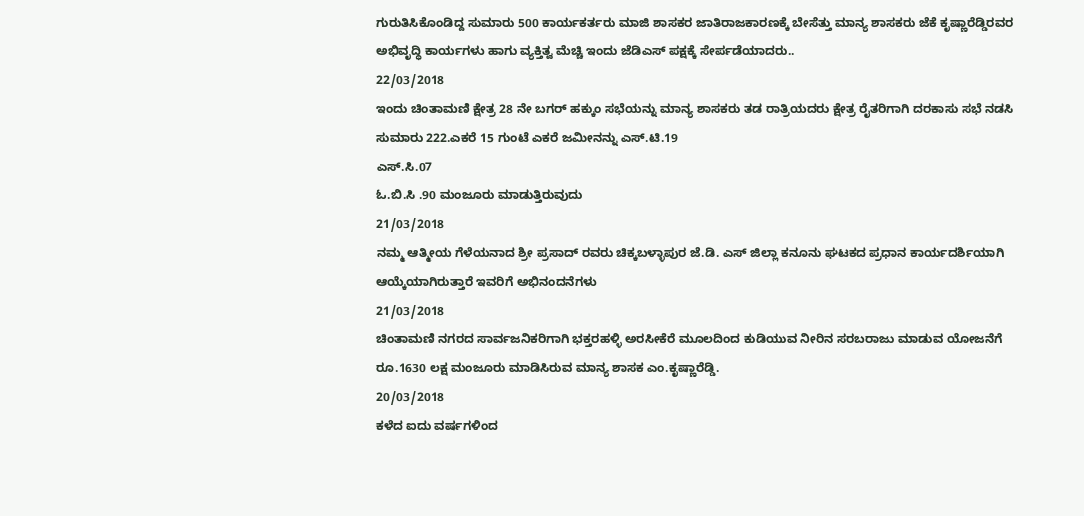ಗುರುತಿಸಿಕೊಂಡಿದ್ದ ಸುಮಾರು 500 ಕಾರ್ಯಕರ್ತರು ಮಾಜಿ ಶಾಸಕರ ಜಾತಿರಾಜಕಾರಣಕ್ಕೆ ಬೇಸೆತ್ತು ಮಾನ್ಯ ಶಾಸಕರು ಜೆಕೆ ಕೃಷ್ಣಾರೆಡ್ಡಿರವರ ಅಭಿವೃದ್ಧಿ ಕಾರ್ಯಗಳು ಹಾಗು ವ್ಯಕ್ತಿತ್ವ ಮೆಚ್ಚಿ ಇಂದು ಜೆಡಿಎಸ್ ಪಕ್ಷಕ್ಕೆ ಸೇರ್ಪಡೆಯಾದರು..
22/03/2018
ಇಂದು ಚಿಂತಾಮಣಿ ಕ್ಷೇತ್ರ 28 ನೇ ಬಗರ್ ಹಕ್ಕುಂ ಸಭೆಯನ್ನು ಮಾನ್ಯ ಶಾಸಕರು ತಡ ರಾತ್ರಿಯದರು ಕ್ಷೇತ್ರ ರೈತರಿಗಾಗಿ ದರಕಾಸು ಸಭೆ ನಡಸಿ ಸುಮಾರು 222.ಎಕರೆ 15 ಗುಂಟೆ ಎಕರೆ ಜಮೀನನ್ನು ಎಸ್.ಟಿ.19
ಎಸ್.ಸಿ.07
ಓ.ಬಿ.ಸಿ .90 ಮಂಜೂರು ಮಾಡುತ್ತಿರುವುದು
21/03/2018
ನಮ್ಮ ಆತ್ಮೀಯ ಗೆಳೆಯನಾದ ಶ್ರೀ ಪ್ರಸಾದ್ ರವರು ಚಿಕ್ಕಬಳ್ಳಾಪುರ ಜೆ.ಡಿ. ಎಸ್ ಜಿಲ್ಲಾ ಕನೂನು ಘಟಕದ ಪ್ರಧಾನ ಕಾರ್ಯದರ್ಶಿಯಾಗಿ ಆಯ್ಕೆಯಾಗಿರುತ್ತಾರೆ ಇವರಿಗೆ ಅಭಿನಂದನೆಗಳು
21/03/2018
ಚಿಂತಾಮಣಿ ನಗರದ ಸಾರ್ವಜನಿಕರಿಗಾಗಿ ಭಕ್ತರಹಳ್ಳಿ ಅರಸೀಕೆರೆ ಮೂಲದಿಂದ ಕುಡಿಯುವ ನೀರಿನ ಸರಬರಾಜು ಮಾಡುವ ಯೋಜನೆಗೆ ರೂ.1630 ಲಕ್ಷ ಮಂಜೂರು ಮಾಡಿಸಿರುವ ಮಾನ್ಯ ಶಾಸಕ ಎಂ.ಕೃಷ್ಣಾರೆಡ್ಡಿ.
20/03/2018
ಕಳೆದ ಐದು ವರ್ಷಗಳಿಂದ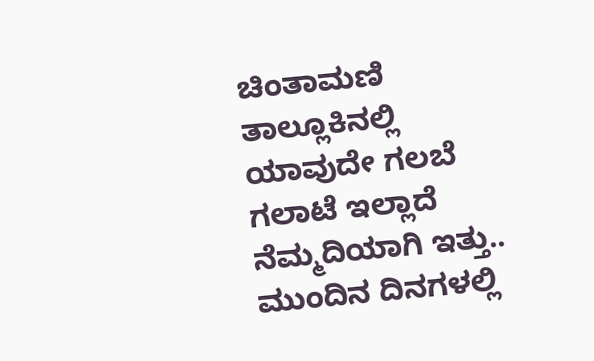ಚಿಂತಾಮಣಿ ತಾಲ್ಲೂಕಿನಲ್ಲಿ ಯಾವುದೇ ಗಲಬೆ ಗಲಾಟೆ ಇಲ್ಲಾದೆ ನೆಮ್ಮದಿಯಾಗಿ ಇತ್ತು.. ಮುಂದಿನ ದಿನಗಳಲ್ಲಿ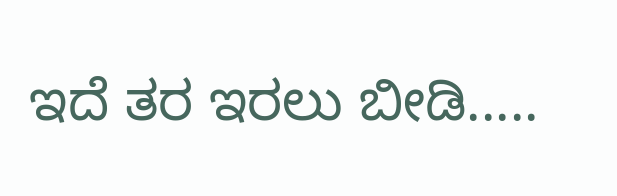ಇದೆ ತರ ಇರಲು ಬೀಡಿ.....